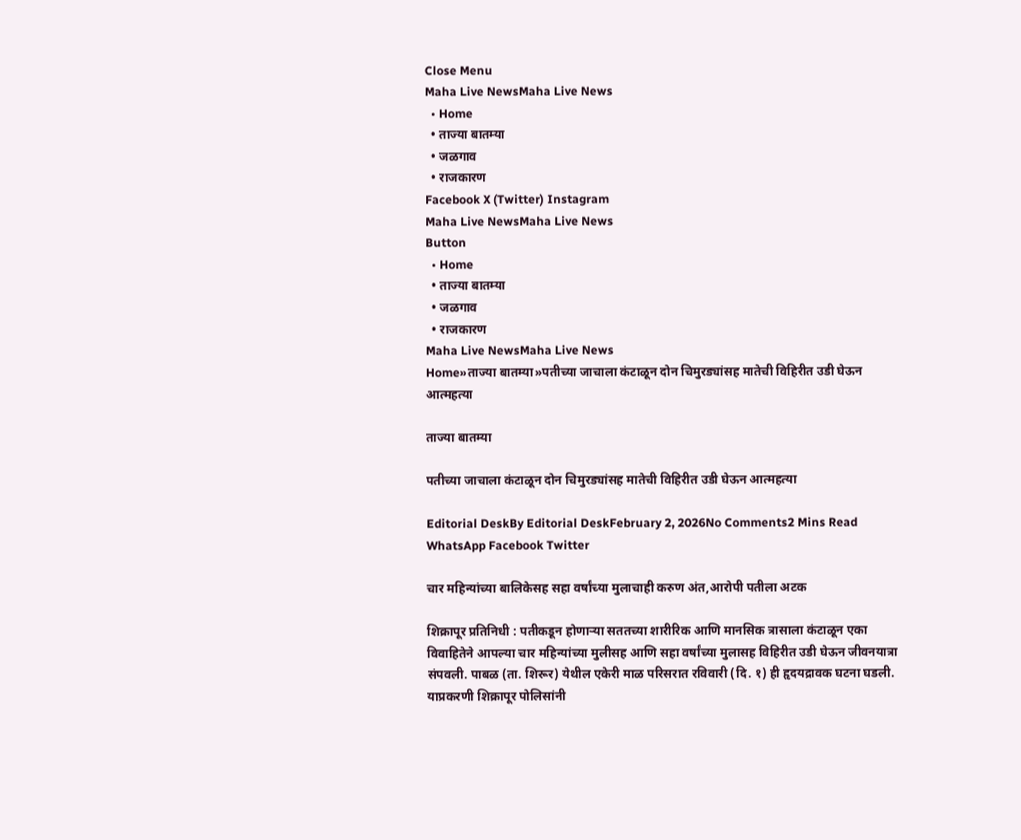Close Menu
Maha Live NewsMaha Live News
  • Home
  • ताज्या बातम्या
  • जळगाव
  • राजकारण
Facebook X (Twitter) Instagram
Maha Live NewsMaha Live News
Button
  • Home
  • ताज्या बातम्या
  • जळगाव
  • राजकारण
Maha Live NewsMaha Live News
Home»ताज्या बातम्या»पतीच्या जाचाला कंटाळून दोन चिमुरड्यांसह मातेची विहिरीत उडी घेऊन आत्महत्या

ताज्या बातम्या

पतीच्या जाचाला कंटाळून दोन चिमुरड्यांसह मातेची विहिरीत उडी घेऊन आत्महत्या

Editorial DeskBy Editorial DeskFebruary 2, 2026No Comments2 Mins Read
WhatsApp Facebook Twitter

चार महिन्यांच्या बालिकेसह सहा वर्षांच्या मुलाचाही करुण अंत,आरोपी पतीला अटक

शिक्रापूर प्रतिनिधी : पतीकडून होणाऱ्या सततच्या शारीरिक आणि मानसिक त्रासाला कंटाळून एका विवाहितेने आपल्या चार महिन्यांच्या मुलीसह आणि सहा वर्षांच्या मुलासह विहिरीत उडी घेऊन जीवनयात्रा संपवली. पाबळ (ता. शिरूर) येथील एकेरी माळ परिसरात रविवारी (दि. १) ही हृदयद्रावक घटना घडली. याप्रकरणी शिक्रापूर पोलिसांनी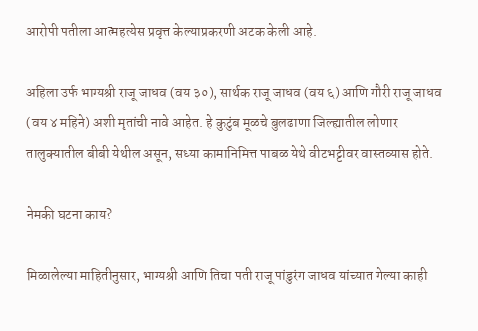आरोपी पतीला आत्महत्येस प्रवृत्त केल्याप्रकरणी अटक केली आहे.

अहिला उर्फ भाग्यश्री राजू जाधव (वय ३०), सार्थक राजू जाधव (वय ६) आणि गौरी राजू जाधव (वय ४ महिने) अशी मृतांची नावे आहेत. हे कुटुंब मूळचे बुलढाणा जिल्ह्यातील लोणार तालुक्यातील बीबी येथील असून, सध्या कामानिमित्त पाबळ येथे वीटभट्टीवर वास्तव्यास होते.

नेमकी घटना काय?

मिळालेल्या माहितीनुसार, भाग्यश्री आणि तिचा पती राजू पांडुरंग जाधव यांच्यात गेल्या काही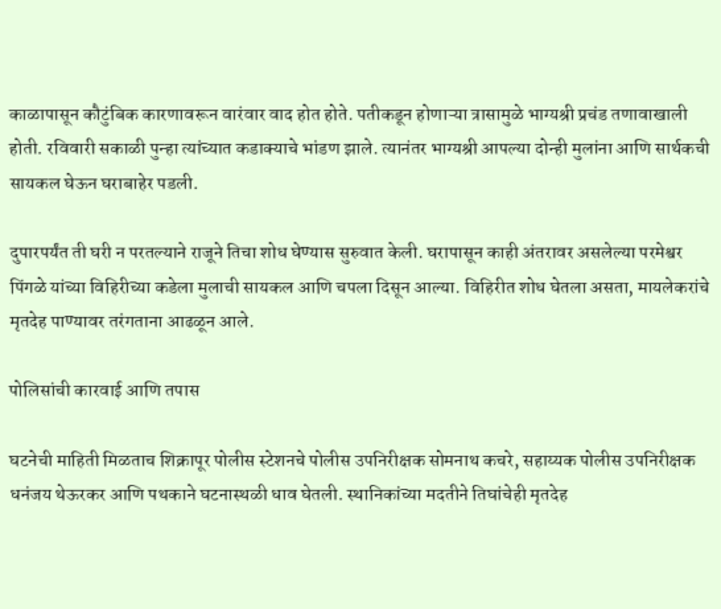काळापासून कौटुंबिक कारणावरून वारंवार वाद होत होते. पतीकडून होणाऱ्या त्रासामुळे भाग्यश्री प्रचंड तणावाखाली होती. रविवारी सकाळी पुन्हा त्यांच्यात कडाक्याचे भांडण झाले. त्यानंतर भाग्यश्री आपल्या दोन्ही मुलांना आणि सार्थकची सायकल घेऊन घराबाहेर पडली.

दुपारपर्यंत ती घरी न परतल्याने राजूने तिचा शोध घेण्यास सुरुवात केली. घरापासून काही अंतरावर असलेल्या परमेश्वर पिंगळे यांच्या विहिरीच्या कडेला मुलाची सायकल आणि चपला दिसून आल्या. विहिरीत शोध घेतला असता, मायलेकरांचे मृतदेह पाण्यावर तरंगताना आढळून आले.

पोलिसांची कारवाई आणि तपास

घटनेची माहिती मिळताच शिक्रापूर पोलीस स्टेशनचे पोलीस उपनिरीक्षक सोमनाथ कचरे, सहाय्यक पोलीस उपनिरीक्षक धनंजय थेऊरकर आणि पथकाने घटनास्थळी धाव घेतली. स्थानिकांच्या मदतीने तिघांचेही मृतदेह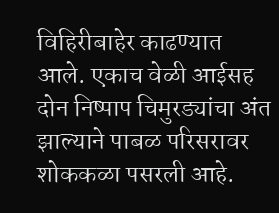विहिरीबाहेर काढण्यात आले. एकाच वेळी आईसह दोन निष्पाप चिमुरड्यांचा अंत झाल्याने पाबळ परिसरावर शोककळा पसरली आहे.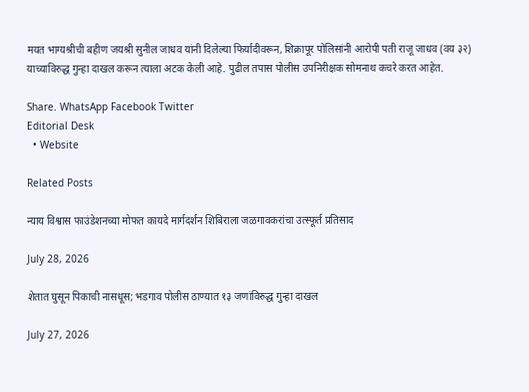मयत भाग्यश्रीची बहीण जयश्री सुनील जाधव यांनी दिलेल्या फिर्यादीवरून, शिक्रापूर पोलिसांनी आरोपी पती राजू जाधव (वय ३२) याच्याविरुद्ध गुन्हा दाखल करून त्याला अटक केली आहे. पुढील तपास पोलीस उपनिरीक्षक सोमनाथ कचरे करत आहेत.

Share. WhatsApp Facebook Twitter
Editorial Desk
  • Website

Related Posts

न्याय विश्वास फाउंडेशनच्या मोफत कायदे मार्गदर्शन शिबिराला जळगावकरांचा उत्स्फूर्त प्रतिसाद

July 28, 2026

शेतात घुसून पिकाची नासधूस; भडगाव पोलीस ठाण्यात १३ जणांविरुद्ध गुन्हा दाखल

July 27, 2026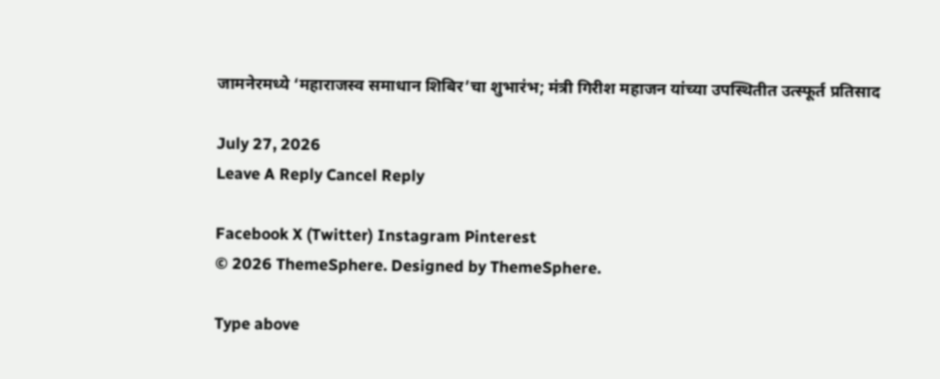जामनेरमध्ये ‘महाराजस्व समाधान शिबिर’चा शुभारंभ; मंत्री गिरीश महाजन यांच्या उपस्थितीत उत्स्फूर्त प्रतिसाद

July 27, 2026
Leave A Reply Cancel Reply

Facebook X (Twitter) Instagram Pinterest
© 2026 ThemeSphere. Designed by ThemeSphere.

Type above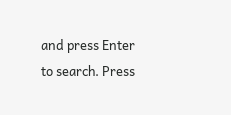and press Enter to search. Press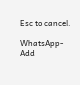Esc to cancel.

WhatsApp-Add